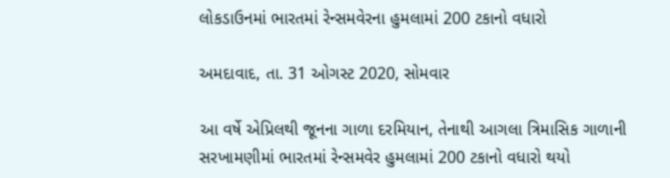લોકડાઉનમાં ભારતમાં રેન્સમવેરના હુમલામાં 200 ટકાનો વધારો

અમદાવાદ, તા. 31 ઓગસ્ટ 2020, સોમવાર

આ વર્ષે એપ્રિલથી જૂનના ગાળા દરમિયાન, તેનાથી આગલા ત્રિમાસિક ગાળાની સરખામણીમાં ભારતમાં રેન્સમવેર હુમલામાં 200 ટકાનો વધારો થયો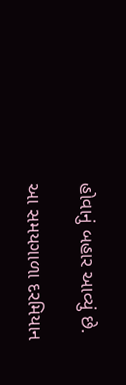હોવાનું બહાર આવ્યું છે.

આ સમયગાળા દરમિયાન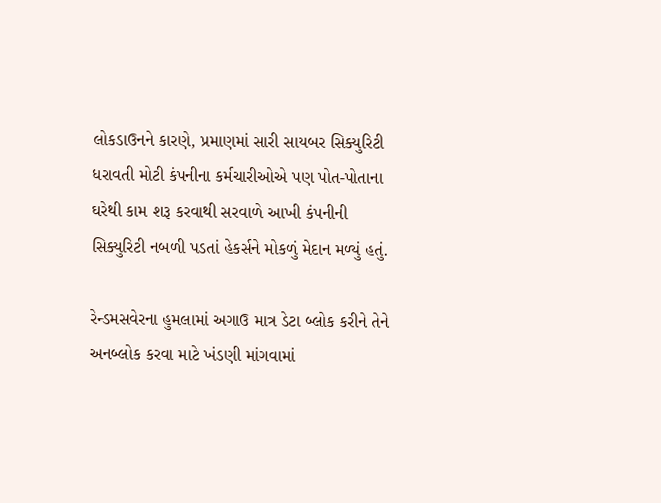લોકડાઉનને કારણે, પ્રમાણમાં સારી સાયબર સિક્યુરિટી ધરાવતી મોટી કંપનીના કર્મચારીઓએ પણ પોત-પોતાના ઘરેથી કામ શરૂ કરવાથી સરવાળે આખી કંપનીની સિક્યુરિટી નબળી પડતાં હેકર્સને મોકળું મેદાન મળ્યું હતું.

રેન્ડમસવેરના હુમલામાં અગાઉ માત્ર ડેટા બ્લોક કરીને તેને અનબ્લોક કરવા માટે ખંડણી માંગવામાં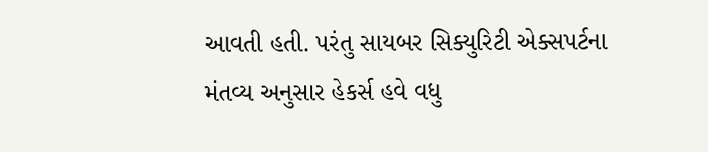આવતી હતી. પરંતુ સાયબર સિક્યુરિટી એક્સપર્ટના મંતવ્ય અનુસાર હેકર્સ હવે વધુ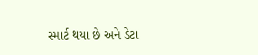સ્માર્ટ થયા છે અને ડેટા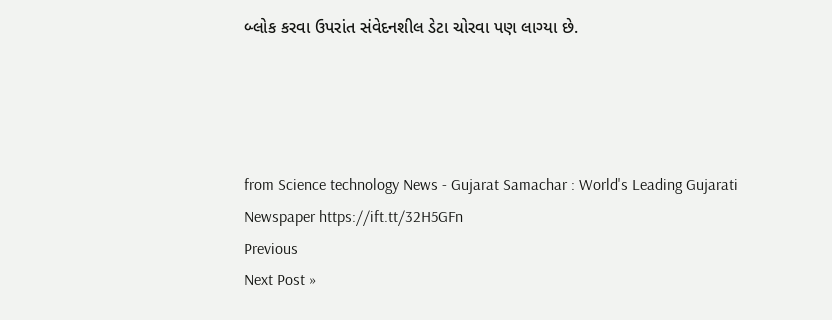બ્લોક કરવા ઉપરાંત સંવેદનશીલ ડેટા ચોરવા પણ લાગ્યા છે.




from Science technology News - Gujarat Samachar : World's Leading Gujarati Newspaper https://ift.tt/32H5GFn
Previous
Next Post »